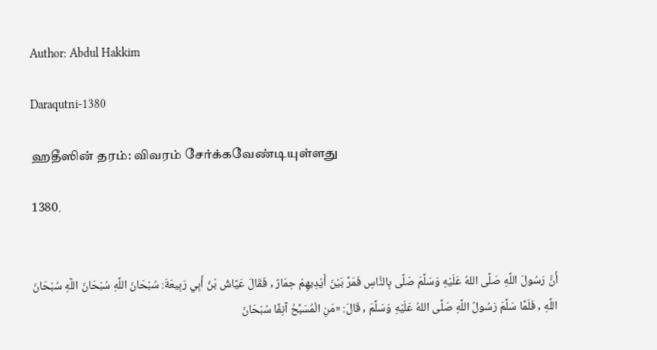Author: Abdul Hakkim

Daraqutni-1380

ஹதீஸின் தரம்: விவரம் சேர்க்கவேண்டியுள்ளது

1380.


أَنَّ رَسُولَ اللَّهِ صَلَّى اللهُ عَلَيْهِ وَسَلَّمَ صَلَّى بِالنَّاسِ فَمَرَّ بَيْنَ أَيْدِيهِمْ حِمَارٌ , فَقَالَ عَيَّاشُ بْنُ أَبِي رَبِيعَةَ: سُبْحَانَ اللَّهِ سُبْحَانَ اللَّهِ سُبْحَانَ اللَّهِ , فَلَمَّا سَلَّمَ رَسُولُ اللَّهِ صَلَّى اللهُ عَلَيْهِ وَسَلَّمَ , قَالَ: «مَنِ الْمُسَبِّحُ آنِفًا سُبْحَانَ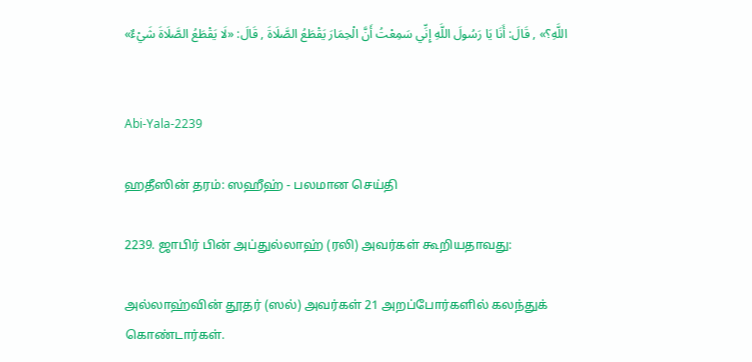اللَّهِ؟» , قَالَ: أَنَا يَا رَسُولَ اللَّهِ إِنِّي سَمِعْتُ أَنَّ الْحِمَارَ يَقْطَعُ الصَّلَاةَ , قَالَ: «لَا يَقْطَعُ الصَّلَاةَ شَيْءٌ»


Abi-Yala-2239

ஹதீஸின் தரம்: ஸஹீஹ் - பலமான செய்தி

2239. ஜாபிர் பின் அப்துல்லாஹ் (ரலி) அவர்கள் கூறியதாவது:

அல்லாஹ்வின் தூதர் (ஸல்) அவர்கள் 21 அறப்போர்களில் கலந்துக் கொண்டார்கள்.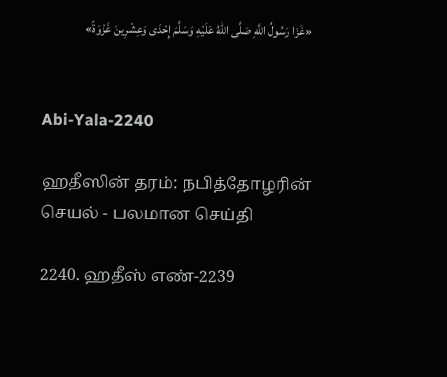«غَزَا رَسُولُ اللَّهِ صَلَّى اللهُ عَلَيْهِ وَسَلَّمَ إِحْدَى وَعِشْرِينَ غَزْوَةً»


Abi-Yala-2240

ஹதீஸின் தரம்: நபித்தோழரின் செயல் - பலமான செய்தி

2240. ஹதீஸ் எண்-2239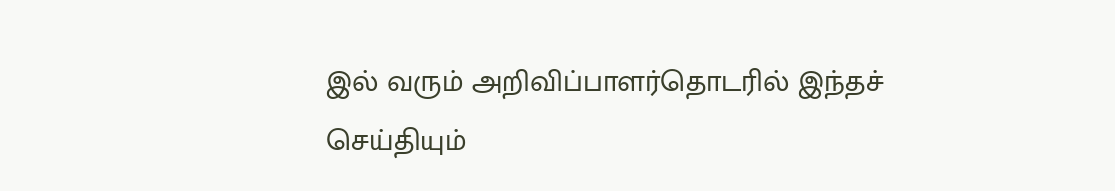இல் வரும் அறிவிப்பாளர்தொடரில் இந்தச் செய்தியும்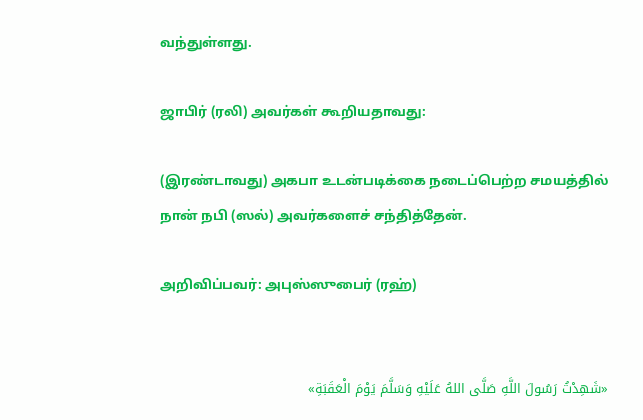வந்துள்ளது.

ஜாபிர் (ரலி) அவர்கள் கூறியதாவது:

(இரண்டாவது) அகபா உடன்படிக்கை நடைப்பெற்ற சமயத்தில் நான் நபி (ஸல்) அவர்களைச் சந்தித்தேன்.

அறிவிப்பவர்: அபுஸ்ஸுபைர் (ரஹ்)


«شَهِدْتُ رَسُولَ اللَّهِ صَلَّى اللهُ عَلَيْهِ وَسَلَّمَ يَوْمَ الْعَقَبَةِ»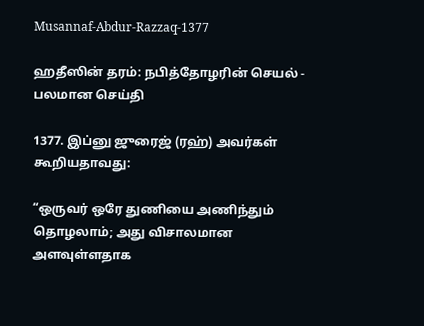Musannaf-Abdur-Razzaq-1377

ஹதீஸின் தரம்: நபித்தோழரின் செயல் - பலமான செய்தி

1377. இப்னு ஜுரைஜ் (ரஹ்) அவர்கள் கூறியதாவது:

“ஒருவர் ஒரே துணியை அணிந்தும் தொழலாம்; அது விசாலமான அளவுள்ளதாக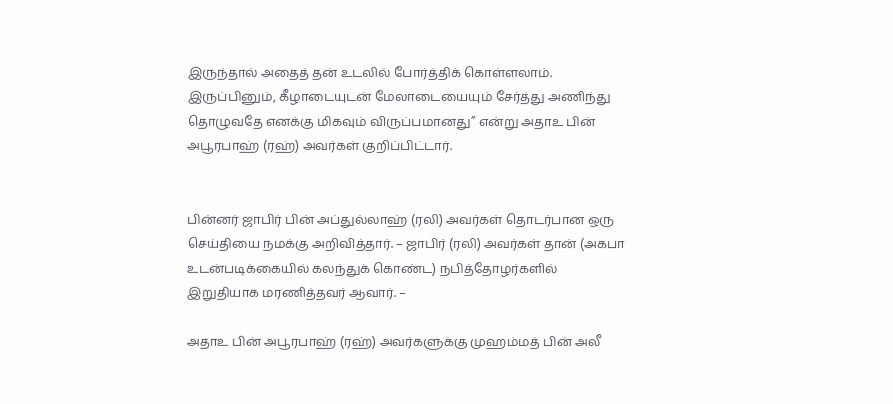இருந்தால் அதைத் தன் உடலில் போர்த்திக் கொள்ளலாம். இருப்பினும், கீழாடையுடன் மேலாடையையும் சேர்த்து அணிந்து தொழுவதே எனக்கு மிகவும் விருப்பமானது” என்று அதாஉ பின் அபூரபாஹ் (ரஹ்) அவர்கள் குறிப்பிட்டார்.


பின்னர் ஜாபிர் பின் அப்துல்லாஹ் (ரலி) அவர்கள் தொடர்பான ஒரு செய்தியை நமக்கு அறிவித்தார். – ஜாபிர் (ரலி) அவர்கள் தான் (அகபா உடன்படிக்கையில் கலந்துக் கொண்ட) நபித்தோழர்களில் இறுதியாக மரணித்தவர் ஆவார். –

அதாஉ பின் அபூரபாஹ் (ரஹ்) அவர்களுக்கு முஹம்மத் பின் அலீ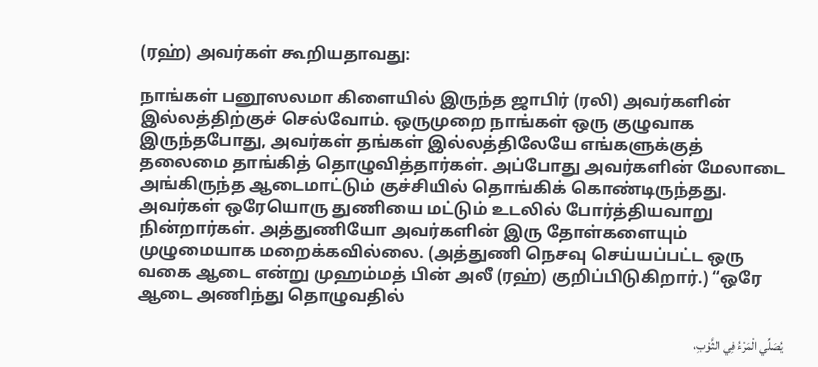(ரஹ்) அவர்கள் கூறியதாவது:

நாங்கள் பனூஸலமா கிளையில் இருந்த ஜாபிர் (ரலி) அவர்களின் இல்லத்திற்குச் செல்வோம். ஒருமுறை நாங்கள் ஒரு குழுவாக இருந்தபோது, அவர்கள் தங்கள் இல்லத்திலேயே எங்களுக்குத் தலைமை தாங்கித் தொழுவித்தார்கள். அப்போது அவர்களின் மேலாடை அங்கிருந்த ஆடைமாட்டும் குச்சியில் தொங்கிக் கொண்டிருந்தது. அவர்கள் ஒரேயொரு துணியை மட்டும் உடலில் போர்த்தியவாறு நின்றார்கள். அத்துணியோ அவர்களின் இரு தோள்களையும் முழுமையாக மறைக்கவில்லை. (அத்துணி நெசவு செய்யப்பட்ட ஒரு வகை ஆடை என்று முஹம்மத் பின் அலீ (ரஹ்) குறிப்பிடுகிறார்.) “ஒரே ஆடை அணிந்து தொழுவதில்

يُصَلِّي الْمَرْءُ فِي الثَّوْبِ،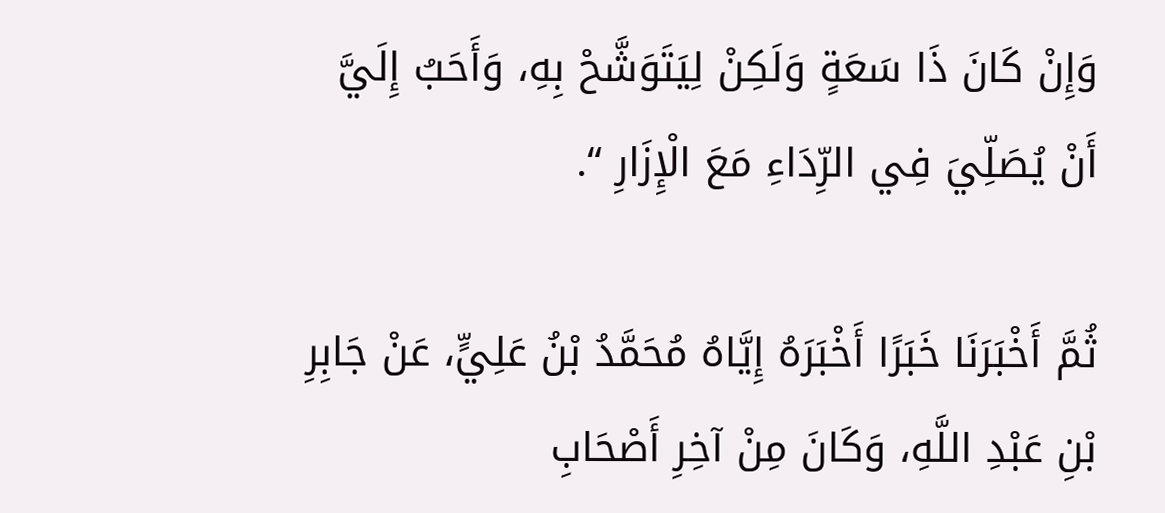وَإِنْ كَانَ ذَا سَعَةٍ وَلَكِنْ لِيَتَوَشَّحْ بِهِ، وَأَحَبُ إِلَيَّ أَنْ يُصَلِّيَ فِي الرِّدَاءِ مَعَ الْإِزَارِ “.

ثُمَّ أَخْبَرَنَا خَبَرًا أَخْبَرَهُ إِيَّاهُ مُحَمَّدُ بْنُ عَلِيٍّ، عَنْ جَابِرِ بْنِ عَبْدِ اللَّهِ، وَكَانَ مِنْ آخِرِ أَصْحَابِ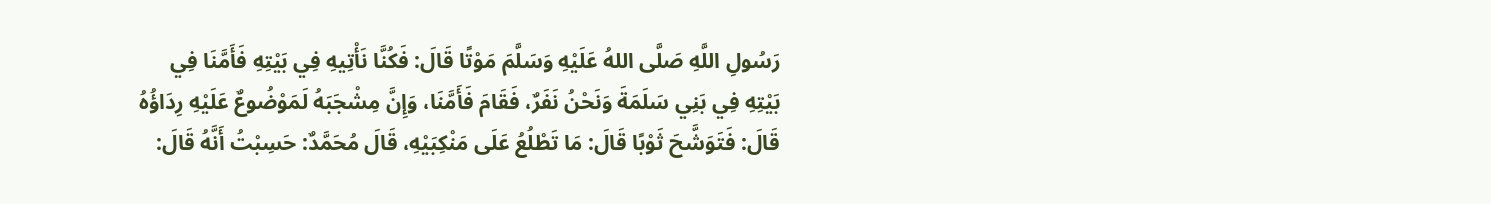رَسُولِ اللَّهِ صَلَّى اللهُ عَلَيْهِ وَسَلَّمَ مَوْتًا قَالَ: فَكُنَّا نَأْتِيهِ فِي بَيْتِهِ فَأَمَّنَا فِي بَيْتِهِ فِي بَنِي سَلَمَةَ وَنَحْنُ نَفَرٌ، فَقَامَ فَأَمَّنَا، وَإِنَّ مِشْجَبَهُ لَمَوْضُوعٌ عَلَيْهِ رِدَاؤُهُ قَالَ: فَتَوَشَّحَ ثَوْبًا قَالَ: مَا تَطْلُعُ عَلَى مَنْكِبَيْهِ، قَالَ مُحَمَّدٌ: حَسِبْتُ أَنَّهُ قَالَ: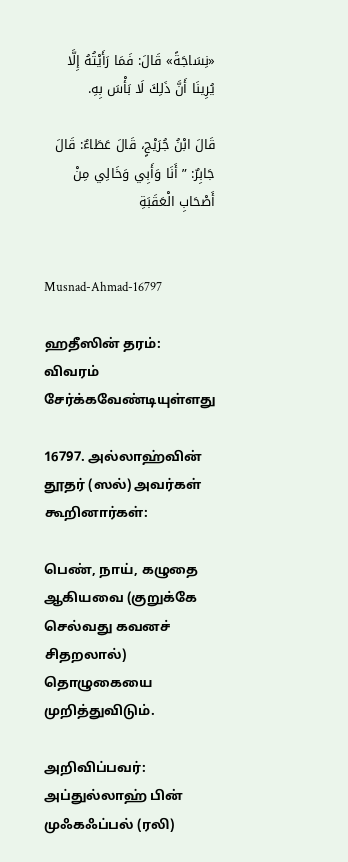«نِسَاجَةً» قَالَ: فَمَا رَأَيْتُهُ إِلَّا يُرِينَا أَنَّ ذَلِكَ لَا بَأْسَ بِهِ.

قَالَ ابْنُ جُرَيْجٍ، قَالَ عَطَاءٌ: قَالَ جَابِرٌ: ” أَنَا وَأَبِي وَخَالِي مِنْ أَصْحَابِ الْعَقَبَةِ


Musnad-Ahmad-16797

ஹதீஸின் தரம்: விவரம் சேர்க்கவேண்டியுள்ளது

16797. அல்லாஹ்வின் தூதர் (ஸல்) அவர்கள் கூறினார்கள்:

பெண், நாய், கழுதை ஆகியவை (குறுக்கே செல்வது கவனச் சிதறலால்) தொழுகையை முறித்துவிடும்.

அறிவிப்பவர்: அப்துல்லாஹ் பின் முஃகஃப்பல் (ரலி)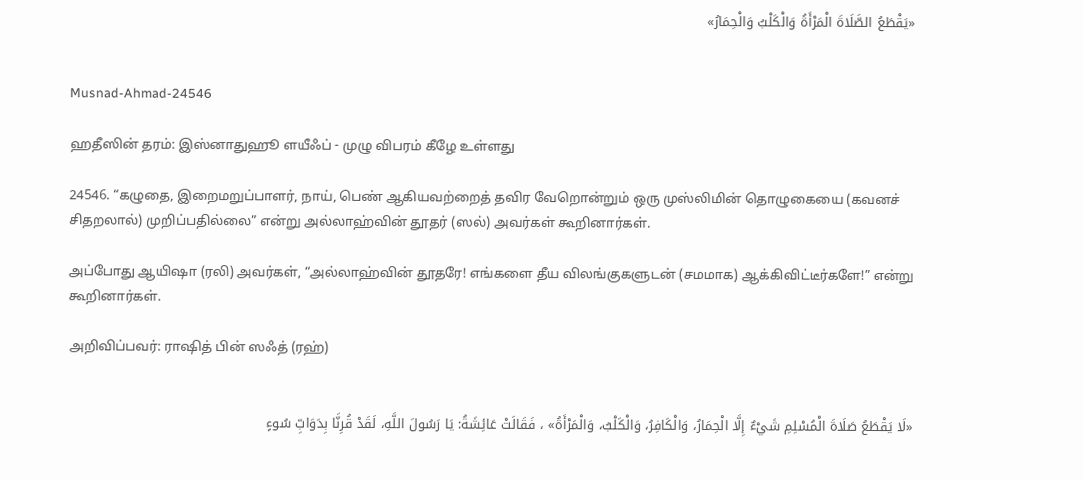«يَقْطَعُ الصَّلَاةَ الْمَرْأَةُ وَالْكَلْبُ وَالْحِمَارُ»


Musnad-Ahmad-24546

ஹதீஸின் தரம்: இஸ்னாதுஹூ ளயீஃப் - முழு விபரம் கீழே உள்ளது

24546. “கழுதை, இறைமறுப்பாளர், நாய், பெண் ஆகியவற்றைத் தவிர வேறொன்றும் ஒரு முஸ்லிமின் தொழுகையை (கவனச் சிதறலால்) முறிப்பதில்லை” என்று அல்லாஹ்வின் தூதர் (ஸல்) அவர்கள் கூறினார்கள்.

அப்போது ஆயிஷா (ரலி) அவர்கள், “அல்லாஹ்வின் தூதரே! எங்களை தீய விலங்குகளுடன் (சமமாக) ஆக்கிவிட்டீர்களே!” என்று கூறினார்கள்.

அறிவிப்பவர்: ராஷித் பின் ஸஃத் (ரஹ்)


«لَا يَقْطَعُ صَلَاةَ الْمُسْلِمِ شَيْءٌ إِلَّا الْحِمَارُ، وَالْكَافِرُ، وَالْكَلْبُ، وَالْمَرْأَةُ» ، فَقَالَتْ عَائِشَةُ: يَا رَسُولَ اللَّهِ، لَقَدْ قُرِنَّا بِدَوَابِّ سُوءٍ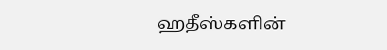ஹதீஸ்களின்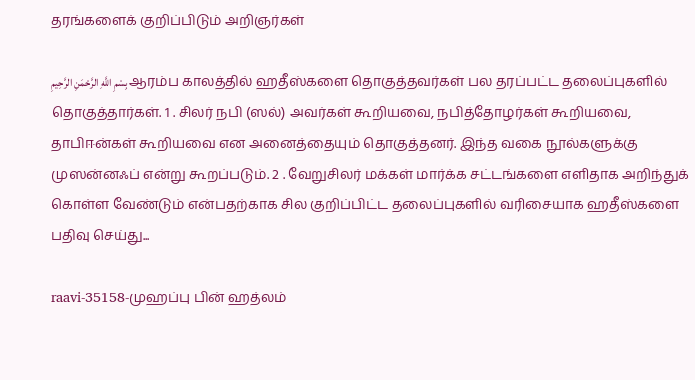தரங்களைக் குறிப்பிடும் அறிஞர்கள்

بِسْمِ اللَّهِ الرَّحْمَنِ الرَّحِيمِ ஆரம்ப காலத்தில் ஹதீஸ்களை தொகுத்தவர்கள் பல தரப்பட்ட தலைப்புகளில் தொகுத்தார்கள். 1 . சிலர் நபி (ஸல்) அவர்கள் கூறியவை, நபித்தோழர்கள் கூறியவை, தாபிஈன்கள் கூறியவை என அனைத்தையும் தொகுத்தனர். இந்த வகை நூல்களுக்கு முஸன்னஃப் என்று கூறப்படும். 2 . வேறுசிலர் மக்கள் மார்க்க சட்டங்களை எளிதாக அறிந்துக் கொள்ள வேண்டும் என்பதற்காக சில குறிப்பிட்ட தலைப்புகளில் வரிசையாக ஹதீஸ்களை பதிவு செய்து...

raavi-35158-முஹப்பு பின் ஹத்லம்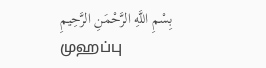بِسْمِ اللَّهِ الرَّحْمَنِ الرَّحِيمِ முஹப்பு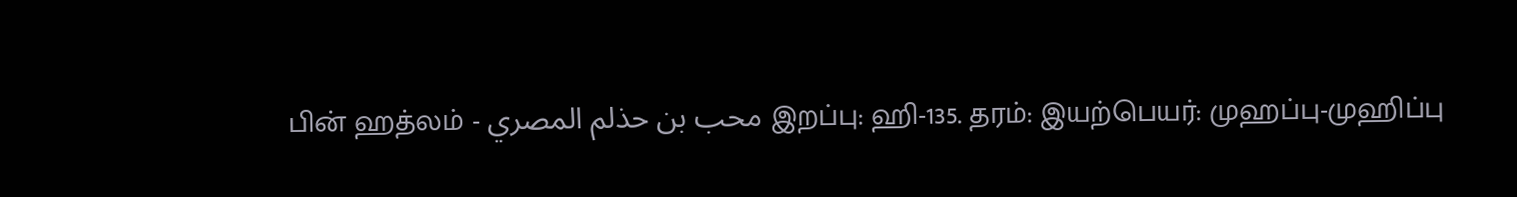பின் ஹத்லம் - محب بن حذلم المصري இறப்பு: ஹி-135. தரம்: இயற்பெயர்: முஹப்பு-முஹிப்பு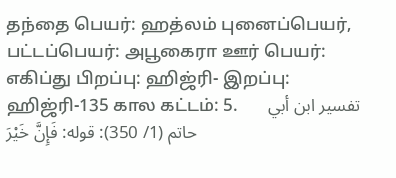தந்தை பெயர்: ஹத்லம் புனைப்பெயர், பட்டப்பெயர்: அபூகைரா ஊர் பெயர்: எகிப்து பிறப்பு: ஹிஜ்ரி- இறப்பு: ஹிஜ்ரி-135 கால கட்டம்: 5.       تفسير ابن أبي حاتم (1/ 350): قوله: فَإِنَّ خَيْرَ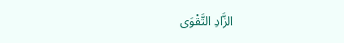الزَّادِ التَّقْوَى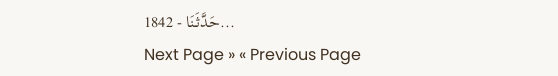1842 - حَدَّثَنَا...
Next Page » « Previous Page